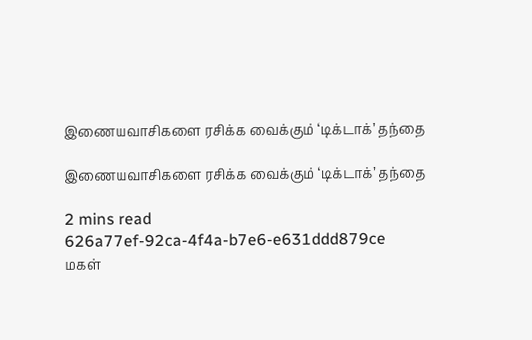இணையவாசிகளை ரசிக்க வைக்கும் ‘டிக்டாக்’ தந்தை

இணையவாசிகளை ரசிக்க வைக்கும் ‘டிக்டாக்’ தந்தை

2 mins read
626a77ef-92ca-4f4a-b7e6-e631ddd879ce
மகள்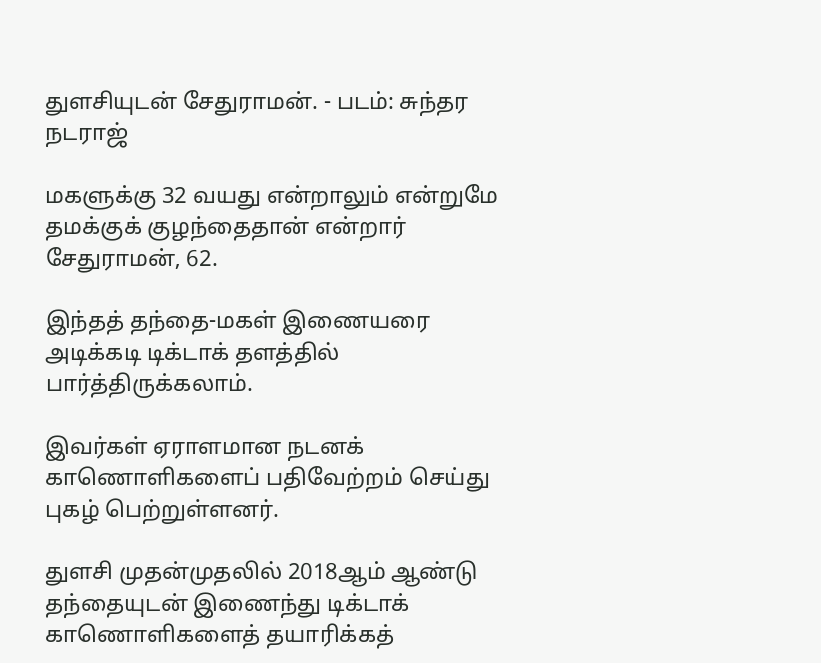துளசியுடன் சேதுராமன். - படம்: சுந்தர நடராஜ்

மகளுக்கு 32 வயது என்றாலும் என்றுமே தமக்குக் குழந்தைதான் என்றார் சேதுராமன், 62.

இந்தத் தந்தை-மகள் இணையரை அடிக்கடி டிக்டாக் தளத்தில் பார்த்திருக்கலாம்.

இவர்கள் ஏராளமான நடனக் காணொளிகளைப் பதிவேற்றம் செய்து புகழ் பெற்றுள்ளனர்.

துளசி முதன்முதலில் 2018ஆம் ஆண்டு தந்தையுடன் இணைந்து டிக்டாக் காணொளிகளைத் தயாரிக்கத்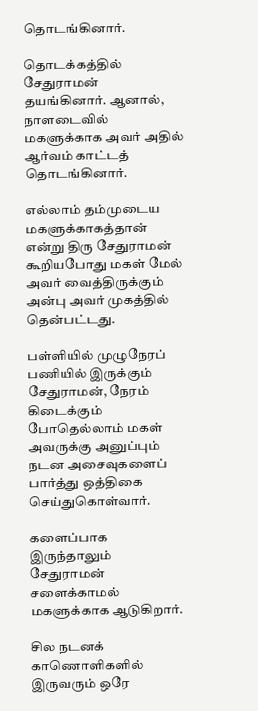தொடங்கினார்.

தொடக்கத்தில் சேதுராமன் தயங்கினார். ஆனால், நாளடைவில் மகளுக்காக அவர் அதில் ஆர்வம் காட்டத் தொடங்கினார்.

எல்லாம் தம்முடைய மகளுக்காகத்தான் என்று திரு சேதுராமன் கூறியபோது மகள் மேல் அவர் வைத்திருக்கும் அன்பு அவர் முகத்தில் தென்பட்டது.

பள்ளியில் முழுநேரப் பணியில் இருக்கும் சேதுராமன், நேரம் கிடைக்கும் போதெல்லாம் மகள் அவருக்கு அனுப்பும் நடன அசைவுகளைப் பார்த்து ஒத்திகை செய்துகொள்வார்.

களைப்பாக இருந்தாலும் சேதுராமன் சளைக்காமல் மகளுக்காக ஆடுகிறார்.

சில நடனக் காணொளிகளில் இருவரும் ஒரே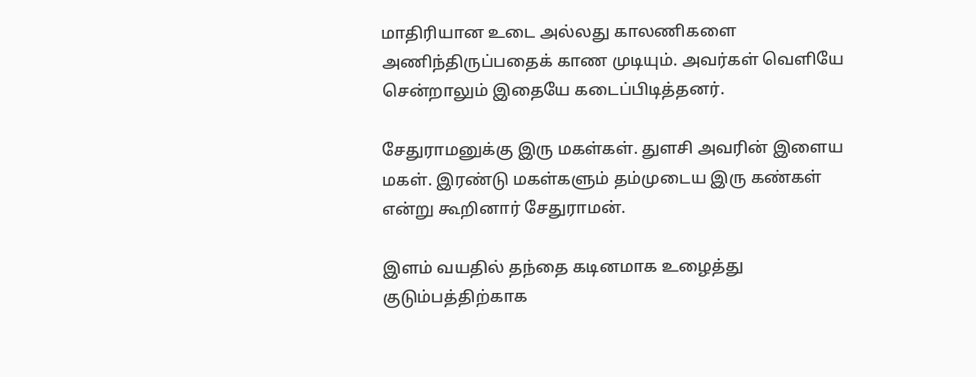மாதிரியான உடை அல்லது காலணிகளை அணிந்திருப்பதைக் காண முடியும். அவர்கள் வெளியே சென்றாலும் இதையே கடைப்பிடித்தனர்.

சேதுராமனுக்கு இரு மகள்கள். துளசி அவரின் இளைய மகள். இரண்டு மகள்களும் தம்முடைய இரு கண்கள் என்று கூறினார் சேதுராமன்.

இளம் வயதில் தந்தை கடினமாக உழைத்து குடும்பத்திற்காக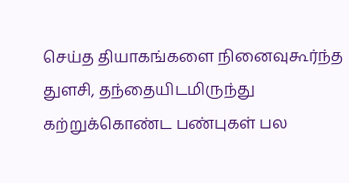செய்த தியாகங்களை நினைவுகூர்ந்த துளசி, தந்தையிடமிருந்து கற்றுக்கொண்ட பண்புகள் பல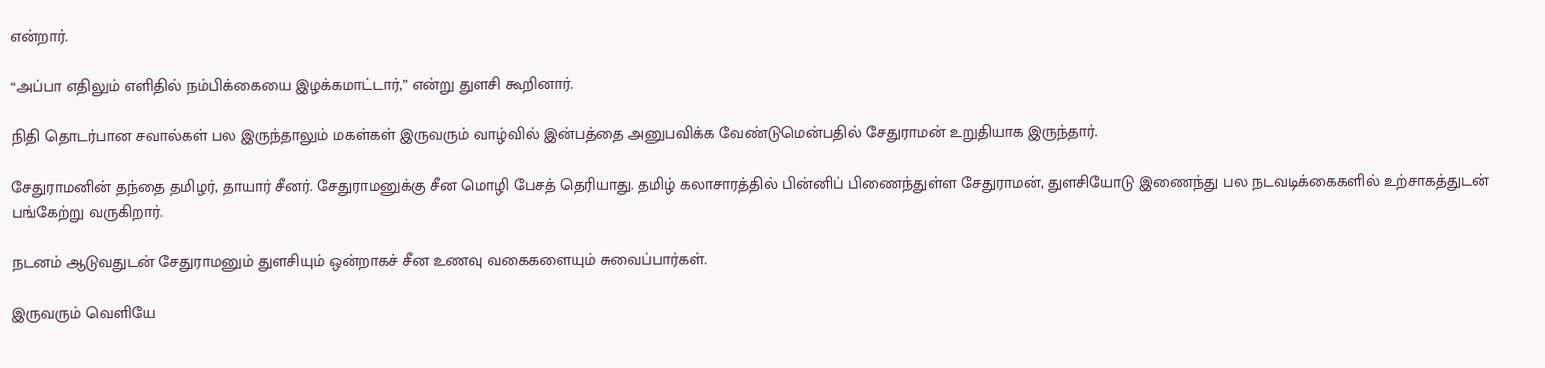என்றார்.

“அப்பா எதிலும் எளிதில் நம்பிக்கையை இழக்கமாட்டார்,” என்று துளசி கூறினார்.

நிதி தொடர்பான சவால்கள் பல இருந்தாலும் மகள்கள் இருவரும் வாழ்வில் இன்பத்தை அனுபவிக்க வேண்டுமென்பதில் சேதுராமன் உறுதியாக இருந்தார்.

சேதுராமனின் தந்தை தமிழர், தாயார் சீனர். சேதுராமனுக்கு சீன மொழி பேசத் தெரியாது. தமிழ் கலாசாரத்தில் பின்னிப் பிணைந்துள்ள சேதுராமன், துளசியோடு இணைந்து பல நடவடிக்கைகளில் உற்சாகத்துடன் பங்கேற்று வருகிறார்.

நடனம் ஆடுவதுடன் சேதுராமனும் துளசியும் ஒன்றாகச் சீன உணவு வகைகளையும் சுவைப்பார்கள்.

இருவரும் வெளியே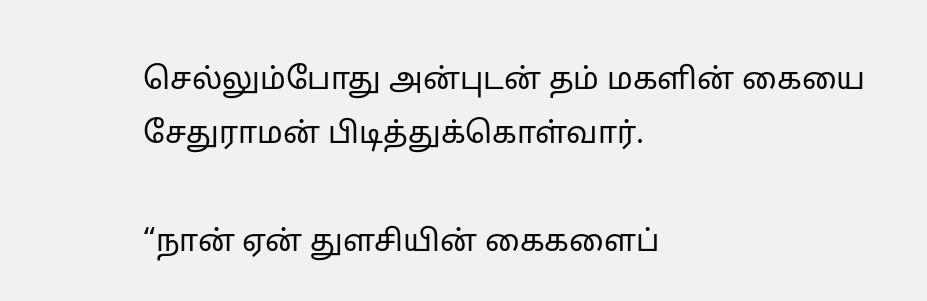செல்லும்போது அன்புடன் தம் மகளின் கையை சேதுராமன் பிடித்துக்கொள்வார்.

“நான் ஏன் துளசியின் கைகளைப்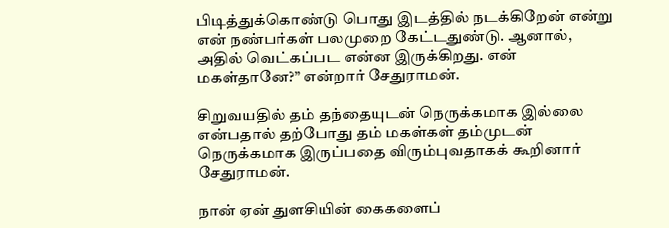பிடித்துக்கொண்டு பொது இடத்தில் நடக்கிறேன் என்று என் நண்பர்கள் பலமுறை கேட்டதுண்டு. ஆனால், அதில் வெட்கப்பட என்ன இருக்கிறது. என் மகள்தானே?” என்றார் சேதுராமன்.

சிறுவயதில் தம் தந்தையுடன் நெருக்கமாக இல்லை என்பதால் தற்போது தம் மகள்கள் தம்முடன் நெருக்கமாக இருப்பதை விரும்புவதாகக் கூறினார் சேதுராமன்.

நான் ஏன் துளசியின் கைகளைப்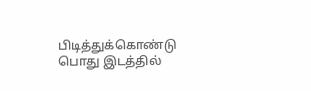பிடித்துக்கொண்டு பொது இடத்தில்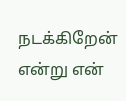நடக்கிறேன் என்று என்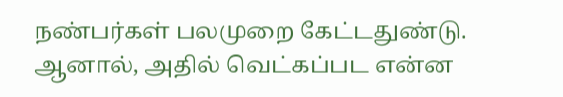நண்பர்கள் பலமுறை கேட்டதுண்டு. ஆனால், அதில் வெட்கப்பட என்ன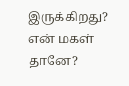இருக்கிறது? என் மகள் தானே?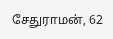சேதுராமன், 62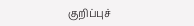குறிப்புச்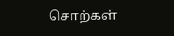சொற்கள்